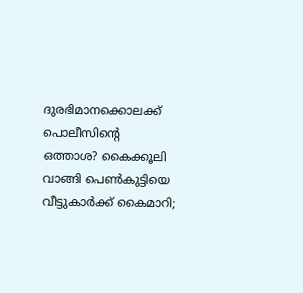ദുരഭിമാനക്കൊലക്ക് പൊലീസിന്റെ ഒത്താശ? കൈക്കൂലി വാങ്ങി പെൺകുട്ടിയെ വീട്ടുകാർക്ക് കൈമാറി;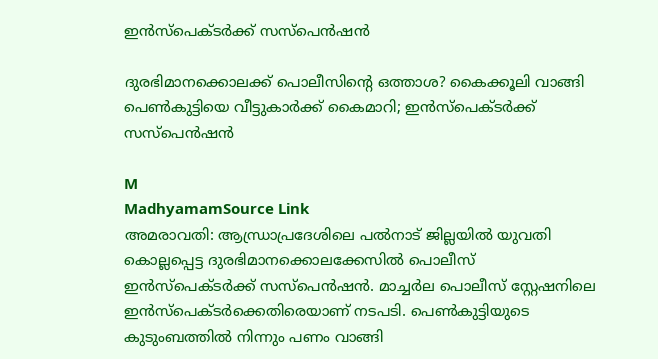ഇൻസ്‌പെക്ടർക്ക് സസ്‌പെൻഷൻ

ദുരഭിമാനക്കൊലക്ക് പൊലീസിന്റെ ഒത്താശ? കൈക്കൂലി വാങ്ങി പെൺകുട്ടിയെ വീട്ടുകാർക്ക് കൈമാറി; ഇൻസ്‌പെക്ടർക്ക് സസ്‌പെൻഷൻ

M
MadhyamamSource Link
അമരാവതി: ആന്ധ്രാപ്രദേശിലെ പൽനാട് ജില്ലയിൽ യുവതി കൊല്ലപ്പെട്ട ദുരഭിമാനക്കൊലക്കേസിൽ പൊലീസ് ഇൻസ്‌പെക്ടർക്ക് സസ്‌പെൻഷൻ. മാച്ചർല പൊലീസ് സ്റ്റേഷനിലെ ഇൻസ്‌പെക്ടർക്കെതിരെയാണ് നടപടി. പെൺകുട്ടിയുടെ കുടുംബത്തിൽ നിന്നും പണം വാങ്ങി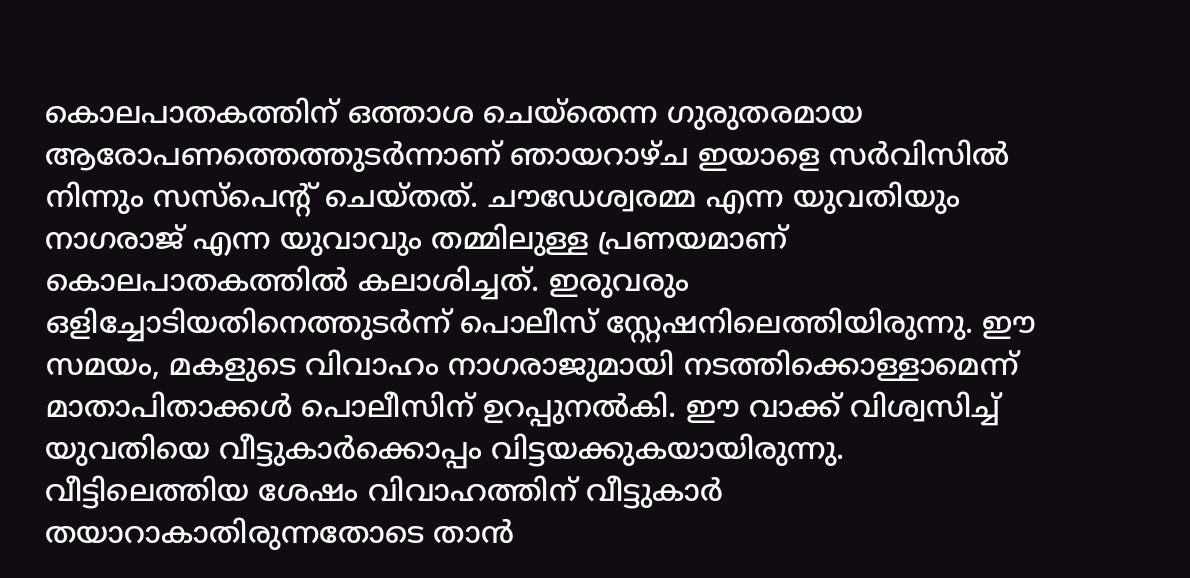കൊലപാതകത്തിന് ഒത്താശ ചെയ്തെന്ന ഗുരുതരമായ ആരോപണത്തെത്തുടർന്നാണ് ഞായറാഴ്ച ഇയാളെ സർവിസിൽ നിന്നും സസ്‌പെന്റ് ചെയ്തത്. ചൗഡേശ്വരമ്മ എന്ന യുവതിയും നാഗരാജ് എന്ന യുവാവും തമ്മിലുള്ള പ്രണയമാണ് കൊലപാതകത്തിൽ കലാശിച്ചത്. ഇരുവരും ഒളിച്ചോടിയതിനെത്തുടർന്ന് പൊലീസ് സ്റ്റേഷനിലെത്തിയിരുന്നു. ഈ സമയം, മകളുടെ വിവാഹം നാഗരാജുമായി നടത്തിക്കൊള്ളാമെന്ന് മാതാപിതാക്കൾ പൊലീസിന് ഉറപ്പുനൽകി. ഈ വാക്ക് വിശ്വസിച്ച് യുവതിയെ വീട്ടുകാർക്കൊപ്പം വിട്ടയക്കുകയായിരുന്നു. വീട്ടിലെത്തിയ ശേഷം വിവാഹത്തിന് വീട്ടുകാർ തയാറാകാതിരുന്നതോടെ താൻ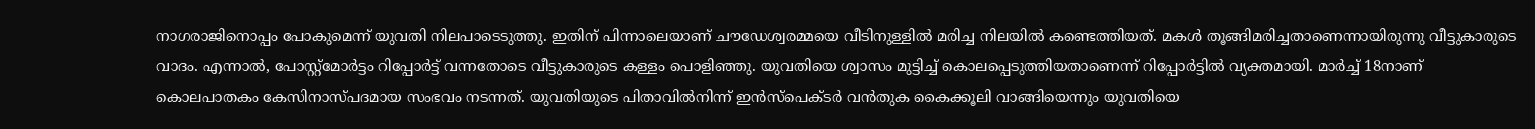നാഗരാജിനൊപ്പം പോകുമെന്ന് യുവതി നിലപാടെടുത്തു. ഇതിന് പിന്നാലെയാണ് ചൗഡേശ്വരമ്മയെ വീടിനുള്ളിൽ മരിച്ച നിലയിൽ കണ്ടെത്തിയത്. മകൾ തൂങ്ങിമരിച്ചതാണെന്നായിരുന്നു വീട്ടുകാരുടെ വാദം. എന്നാൽ, പോസ്റ്റ്‌മോർട്ടം റിപ്പോർട്ട് വന്നതോടെ വീട്ടുകാരുടെ കള്ളം പൊളിഞ്ഞു. യുവതിയെ ശ്വാസം മുട്ടിച്ച് കൊലപ്പെടുത്തിയതാണെന്ന് റിപ്പോർട്ടിൽ വ്യക്തമായി. മാർച്ച് 18നാണ് കൊലപാതകം കേസിനാസ്പദമായ സംഭവം നടന്നത്. യുവതിയുടെ പിതാവിൽനിന്ന് ഇൻസ്‌പെക്ടർ വൻതുക കൈക്കൂലി വാങ്ങിയെന്നും യുവതിയെ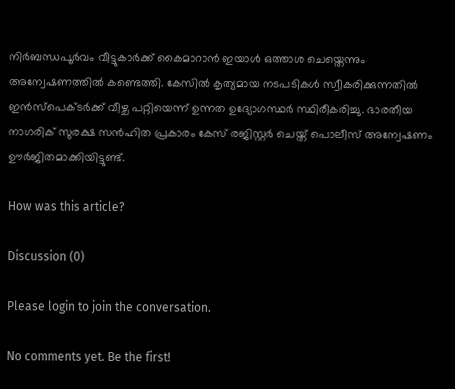നിർബന്ധപൂർവം വീട്ടുകാർക്ക് കൈമാറാൻ ഇയാൾ ഒത്താശ ചെയ്തെന്നും അന്വേഷണത്തിൽ കണ്ടെത്തി. കേസിൽ കൃത്യമായ നടപടികൾ സ്വീകരിക്കുന്നതിൽ ഇൻസ്‌പെക്ടർക്ക് വീഴ്ച പറ്റിയെന്ന് ഉന്നത ഉദ്യോഗസ്ഥർ സ്ഥിരീകരിച്ചു. ഭാരതീയ നാഗരിക് സുരക്ഷ സൻഹിത പ്രകാരം കേസ് രജിസ്റ്റർ ചെയ്ത് പൊലീസ് അന്വേഷണം ഊർജിതമാക്കിയിട്ടുണ്ട്.

How was this article?

Discussion (0)

Please login to join the conversation.

No comments yet. Be the first!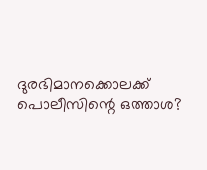ദുരഭിമാനക്കൊലക്ക് പൊലീസിന്റെ ഒത്താശ?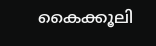കൈക്കൂലി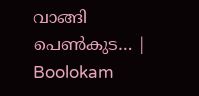വാങ്ങി പെൺകുട… | Boolokam